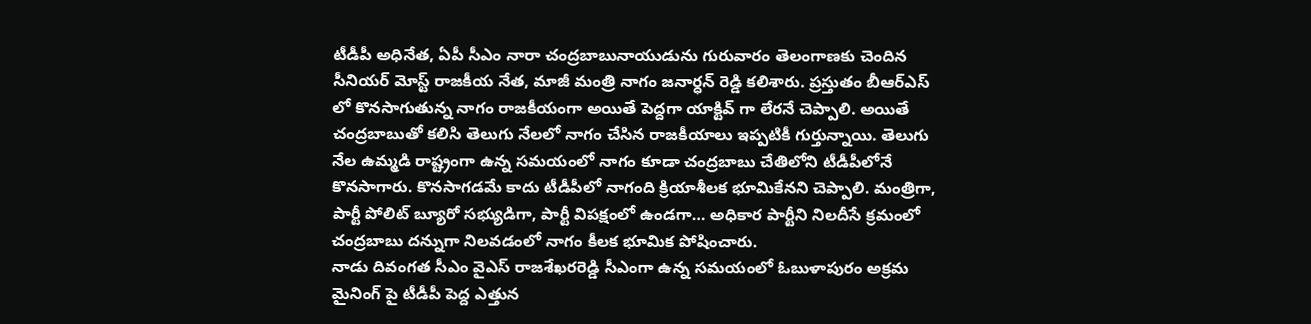టీడీపీ అధినేత, ఏపీ సీఎం నారా చంద్రబాబునాయుడును గురువారం తెలంగాణకు చెందిన సీనియర్ మోస్ట్ రాజకీయ నేత, మాజీ మంత్రి నాగం జనార్ధన్ రెడ్డి కలిశారు. ప్రస్తుతం బీఆర్ఎస్ లో కొనసాగుతున్న నాగం రాజకీయంగా అయితే పెద్దగా యాక్టివ్ గా లేరనే చెప్పాలి. అయితే చంద్రబాబుతో కలిసి తెలుగు నేలలో నాగం చేసిన రాజకీయాలు ఇప్పటికీ గుర్తున్నాయి. తెలుగు నేల ఉమ్మడి రాష్ట్రంగా ఉన్న సమయంలో నాగం కూడా చంద్రబాబు చేతిలోని టీడీపీలోనే కొనసాగారు. కొనసాగడమే కాదు టీడీపీలో నాగంది క్రియాశీలక భూమికేనని చెప్పాలి. మంత్రిగా, పార్టీ పోలిట్ బ్యూరో సభ్యుడిగా, పార్టీ విపక్షంలో ఉండగా… అధికార పార్టీని నిలదీసే క్రమంలో చంద్రబాబు దన్నుగా నిలవడంలో నాగం కీలక భూమిక పోషించారు.
నాడు దివంగత సీఎం వైఎస్ రాజశేఖరరెడ్డి సీఎంగా ఉన్న సమయంలో ఓబుళాపురం అక్రమ మైనింగ్ పై టీడీపీ పెద్ద ఎత్తున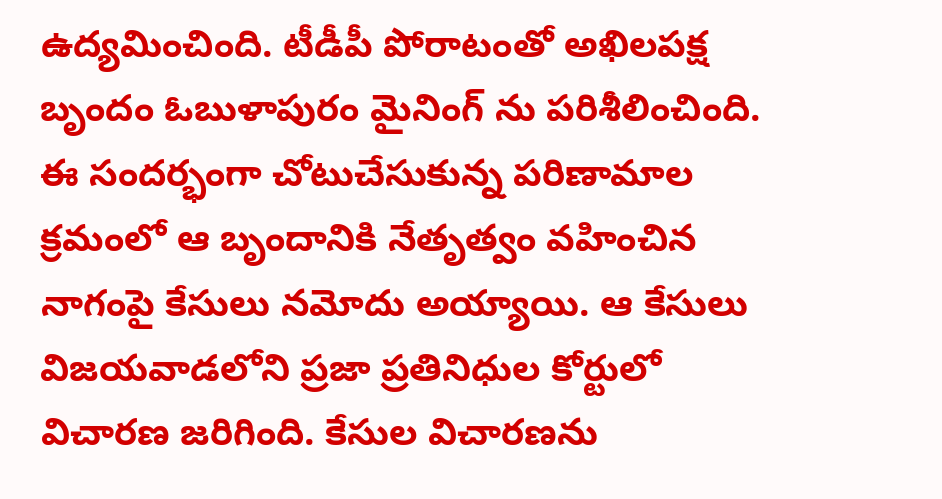ఉద్యమించింది. టీడీపీ పోరాటంతో అఖిలపక్ష బృందం ఓబుళాపురం మైనింగ్ ను పరిశీలించింది. ఈ సందర్భంగా చోటుచేసుకున్న పరిణామాల క్రమంలో ఆ బృందానికి నేతృత్వం వహించిన నాగంపై కేసులు నమోదు అయ్యాయి. ఆ కేసులు విజయవాడలోని ప్రజా ప్రతినిధుల కోర్టులో విచారణ జరిగింది. కేసుల విచారణను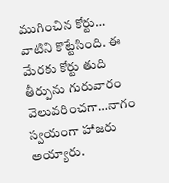ముగించిన కోర్టు… వాటిని కొట్టేసింది. ఈ మేరకు కోర్టు తుది తీర్పును గురువారం వెలువరించగా…నాగం స్వయంగా హాజరు అయ్యారు.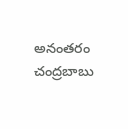అనంతరం చంద్రబాబు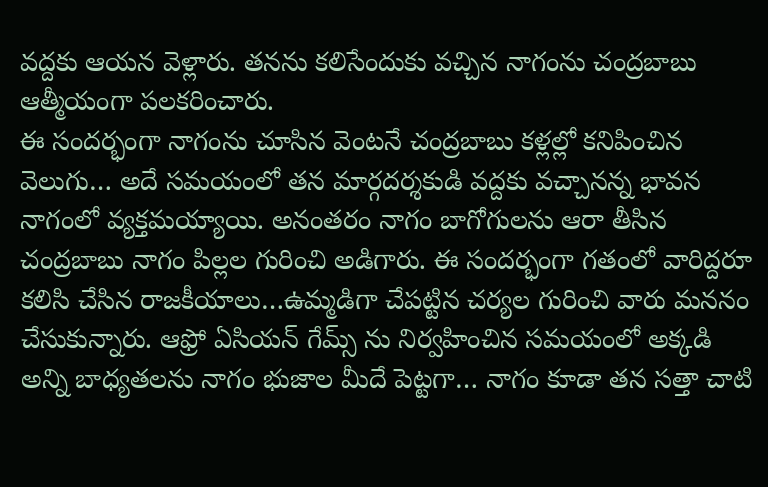వద్దకు ఆయన వెళ్లారు. తనను కలిసేందుకు వచ్చిన నాగంను చంద్రబాబు ఆత్మీయంగా పలకరించారు.
ఈ సందర్భంగా నాగంను చూసిన వెంటనే చంద్రబాబు కళ్లల్లో కనిపించిన వెలుగు… అదే సమయంలో తన మార్గదర్శకుడి వద్దకు వచ్చానన్న భావన నాగంలో వ్యక్తమయ్యాయి. అనంతరం నాగం బాగోగులను ఆరా తీసిన చంద్రబాబు నాగం పిల్లల గురించి అడిగారు. ఈ సందర్భంగా గతంలో వారిద్దరూ కలిసి చేసిన రాజకీయాలు…ఉమ్మడిగా చేపట్టిన చర్యల గురించి వారు మననం చేసుకున్నారు. ఆఫ్రో ఏసియన్ గేమ్స్ ను నిర్వహించిన సమయంలో అక్కడి అన్ని బాధ్యతలను నాగం భుజాల మీదే పెట్టగా… నాగం కూడా తన సత్తా చాటి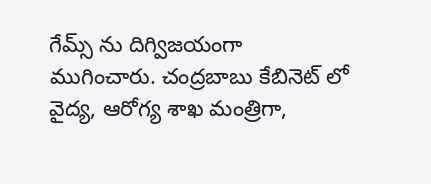గేమ్స్ ను దిగ్విజయంగా ముగించారు. చంద్రబాబు కేబినెట్ లో వైద్య, ఆరోగ్య శాఖ మంత్రిగా,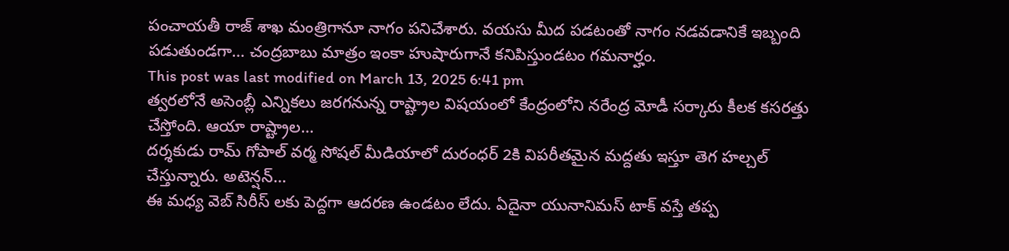పంచాయతీ రాజ్ శాఖ మంత్రిగానూ నాగం పనిచేశారు. వయసు మీద పడటంతో నాగం నడవడానికే ఇబ్బంది పడుతుండగా… చంద్రబాబు మాత్రం ఇంకా హుషారుగానే కనిపిస్తుండటం గమనార్హం.
This post was last modified on March 13, 2025 6:41 pm
త్వరలోనే అసెంబ్లీ ఎన్నికలు జరగనున్న రాష్ట్రాల విషయంలో కేంద్రంలోని నరేంద్ర మోడీ సర్కారు కీలక కసరత్తు చేస్తోంది. ఆయా రాష్ట్రాల…
దర్శకుడు రామ్ గోపాల్ వర్మ సోషల్ మీడియాలో దురంధర్ 2కి విపరీతమైన మద్దతు ఇస్తూ తెగ హల్చల్ చేస్తున్నారు. అటెన్షన్…
ఈ మధ్య వెబ్ సిరీస్ లకు పెద్దగా ఆదరణ ఉండటం లేదు. ఏదైనా యునానిమస్ టాక్ వస్తే తప్ప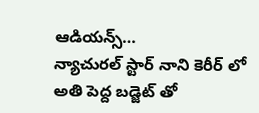ఆడియన్స్…
న్యాచురల్ స్టార్ నాని కెరీర్ లో అతి పెద్ద బడ్జెట్ తో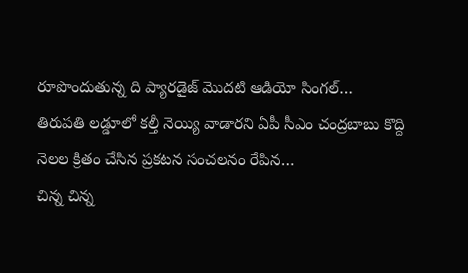రూపొందుతున్న ది ప్యారడైజ్ మొదటి ఆడియో సింగల్…
తిరుపతి లడ్డూలో కల్తీ నెయ్యి వాడారని ఏపీ సీఎం చంద్రబాబు కొద్ది నెలల క్రితం చేసిన ప్రకటన సంచలనం రేపిన…
చిన్న చిన్న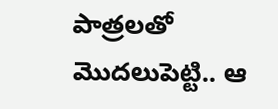పాత్రలతో మొదలుపెట్టి.. ఆ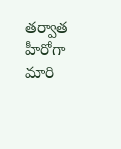తర్వాత హీరోగా మారి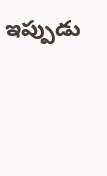ఇప్పుడు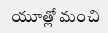యూత్లో మంచి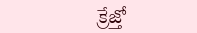క్రేజ్తో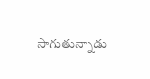సాగుతున్నాడు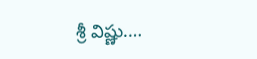శ్రీ విష్ణు.…